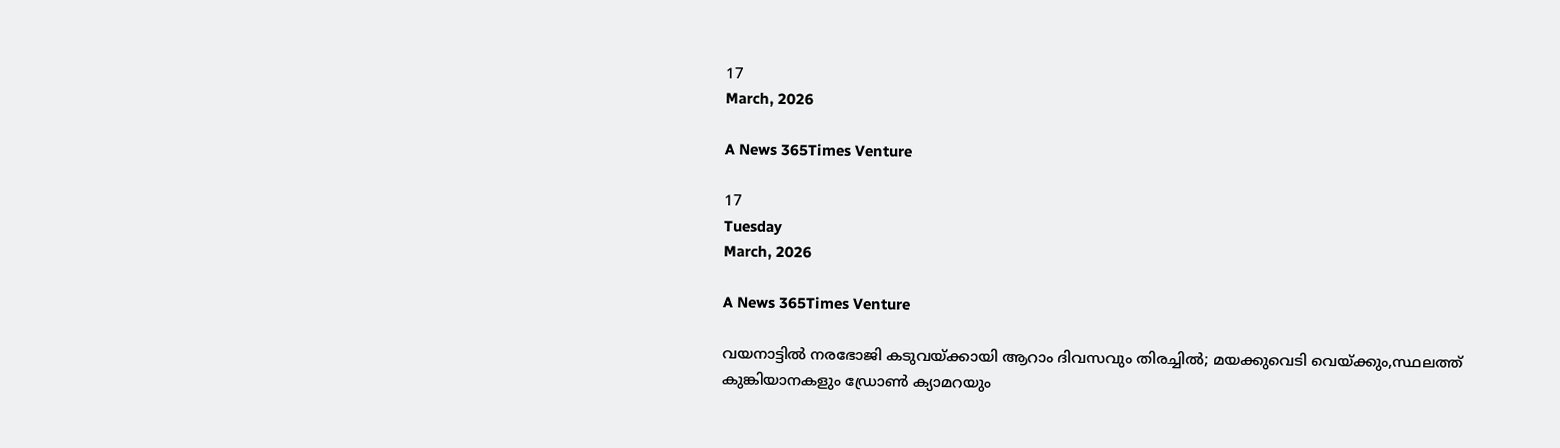17
March, 2026

A News 365Times Venture

17
Tuesday
March, 2026

A News 365Times Venture

വയനാട്ടില്‍ നരഭോജി കടുവയ്ക്കായി ആറാം ദിവസവും തിരച്ചില്‍; മയക്കുവെടി വെയ്ക്കും,സ്ഥലത്ത് കുങ്കിയാനകളും ഡ്രോണ്‍ ക്യാമറയും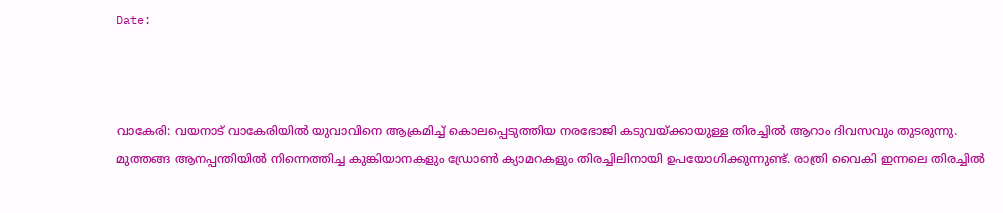Date:



വാകേരി: വയനാട് വാകേരിയില്‍ യുവാവിനെ ആക്രമിച്ച് കൊലപ്പെടുത്തിയ നരഭോജി കടുവയ്ക്കായുള്ള തിരച്ചിൽ ആറാം ദിവസവും തുടരുന്നു. മുത്തങ്ങ ആനപ്പന്തിയില്‍ നിന്നെത്തിച്ച കുങ്കിയാനകളും ഡ്രോൺ ക്യാമറകളും തിരച്ചിലിനായി ഉപയോഗിക്കുന്നുണ്ട്. രാത്രി വൈകി ഇന്നലെ തിരച്ചില്‍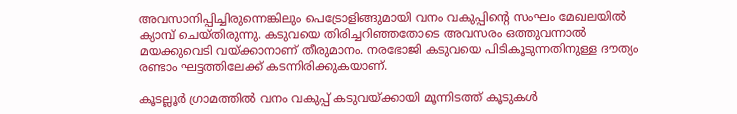അവസാനിപ്പിച്ചിരുന്നെങ്കിലും പെട്രോളിങ്ങുമായി വനം വകുപ്പിന്റെ സംഘം മേഖലയില്‍ ക്യാമ്പ് ചെയ്തിരുന്നു. കടുവയെ തിരിച്ചറിഞ്ഞതോടെ അവസരം ഒത്തുവന്നാല്‍ മയക്കുവെടി വയ്ക്കാനാണ് തീരുമാനം. നരഭോജി കടുവയെ പിടികൂടുന്നതിനുള്ള ദൗത്യം രണ്ടാം ഘട്ടത്തിലേക്ക് കടന്നിരിക്കുകയാണ്.

കൂടല്ലൂര്‍ ഗ്രാമത്തില്‍ വനം വകുപ്പ് കടുവയ്ക്കായി മൂന്നിടത്ത് കൂടുകള്‍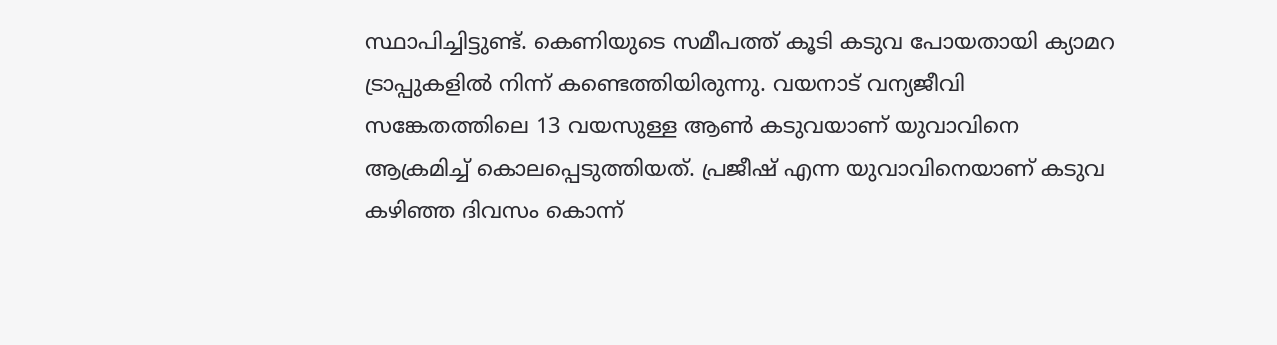സ്ഥാപിച്ചിട്ടുണ്ട്. കെണിയുടെ സമീപത്ത് കൂടി കടുവ പോയതായി ക്യാമറ ട്രാപ്പുകളില്‍ നിന്ന് കണ്ടെത്തിയിരുന്നു. വയനാട് വന്യജീവി സങ്കേതത്തിലെ 13 വയസുള്ള ആണ്‍ കടുവയാണ് യുവാവിനെ ആക്രമിച്ച് കൊലപ്പെടുത്തിയത്. പ്രജീഷ് എന്ന യുവാവിനെയാണ് കടുവ കഴിഞ്ഞ ദിവസം കൊന്ന്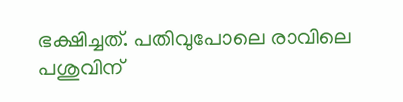ഭക്ഷിച്ചത്. പതിവുപോലെ രാവിലെ പശുവിന്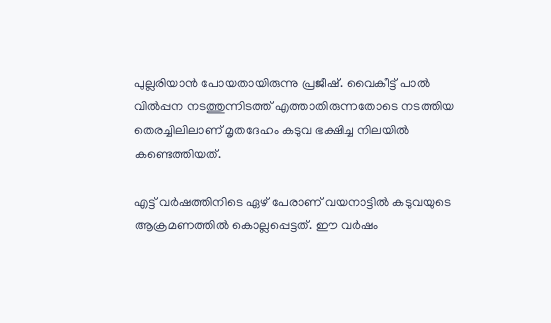പുല്ലരിയാന്‍ പോയതായിരുന്നു പ്രജീഷ്. വൈകീട്ട് പാല്‍ വില്‍പ്പന നടത്തുന്നിടത്ത് എത്താതിരുന്നതോടെ നടത്തിയ തെരച്ചിലിലാണ് മൃതദേഹം കടുവ ഭക്ഷിച്ച നിലയില്‍ കണ്ടെത്തിയത്.

എട്ട് വര്‍ഷത്തിനിടെ ഏഴ് പേരാണ് വയനാട്ടില്‍ കടുവയുടെ ആക്രമണത്തില്‍ കൊല്ലപ്പെട്ടത്. ഈ വര്‍ഷം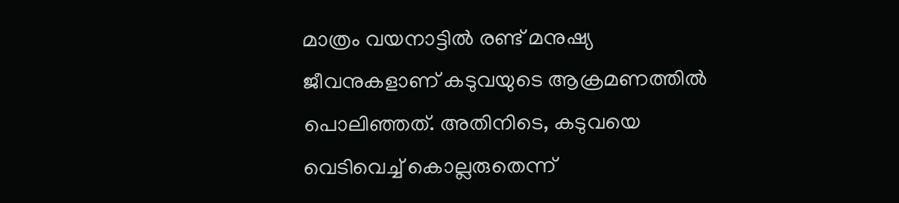മാത്രം വയനാട്ടില്‍ രണ്ട് മനുഷ്യ ജീവനുകളാണ് കടുവയുടെ ആക്രമണത്തില്‍ പൊലിഞ്ഞത്. അതിനിടെ, കടുവയെ വെടിവെച്ച് കൊല്ലരുതെന്ന്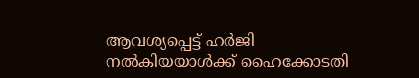ആവശ്യപ്പെട്ട് ഹർജി നൽകിയയാൾക്ക് ഹൈക്കോടതി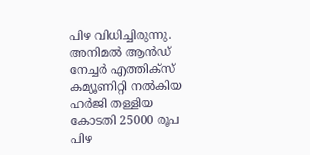പിഴ വിധിച്ചിരുന്നു. അനിമൽ ആൻഡ് നേച്ചർ എത്തിക്സ് കമ്യൂണിറ്റി നൽകിയ ഹർജി തള്ളിയ കോടതി 25000 രൂപ പിഴ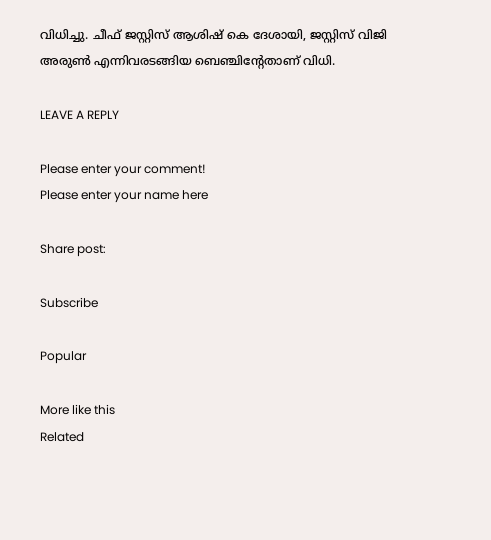വിധിച്ചു. ചീഫ് ജസ്റ്റിസ് ആശിഷ് കെ ദേശായി, ജസ്റ്റിസ് വിജി അരുൺ എന്നിവരടങ്ങിയ ബെഞ്ചിന്റേതാണ് വിധി.

LEAVE A REPLY

Please enter your comment!
Please enter your name here

Share post:

Subscribe

Popular

More like this
Related